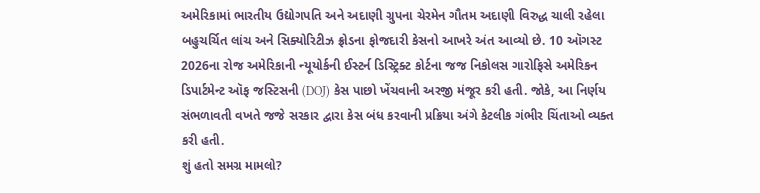અમેરિકામાં ભારતીય ઉદ્યોગપતિ અને અદાણી ગ્રુપના ચેરમેન ગૌતમ અદાણી વિરુદ્ધ ચાલી રહેલા બહુચર્ચિત લાંચ અને સિક્યોરિટીઝ ફ્રોડના ફોજદારી કેસનો આખરે અંત આવ્યો છે. 10 ઑગસ્ટ 2026ના રોજ અમેરિકાની ન્યૂયોર્કની ઈસ્ટર્ન ડિસ્ટ્રિક્ટ કોર્ટના જજ નિકોલસ ગારોફિસે અમેરિકન ડિપાર્ટમેન્ટ ઑફ જસ્ટિસની (DOJ) કેસ પાછો ખેંચવાની અરજી મંજૂર કરી હતી. જોકે, આ નિર્ણય સંભળાવતી વખતે જજે સરકાર દ્વારા કેસ બંધ કરવાની પ્રક્રિયા અંગે કેટલીક ગંભીર ચિંતાઓ વ્યક્ત કરી હતી.
શું હતો સમગ્ર મામલો?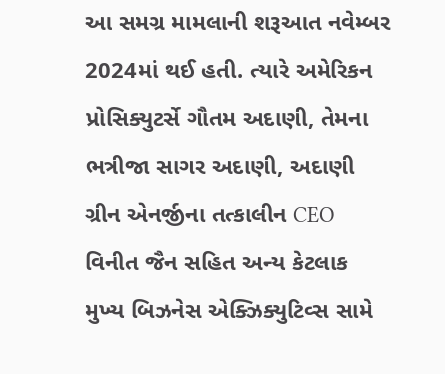આ સમગ્ર મામલાની શરૂઆત નવેમ્બર 2024માં થઈ હતી. ત્યારે અમેરિકન પ્રોસિક્યુટર્સે ગૌતમ અદાણી, તેમના ભત્રીજા સાગર અદાણી, અદાણી ગ્રીન એનર્જીના તત્કાલીન CEO વિનીત જૈન સહિત અન્ય કેટલાક મુખ્ય બિઝનેસ એક્ઝિક્યુટિવ્સ સામે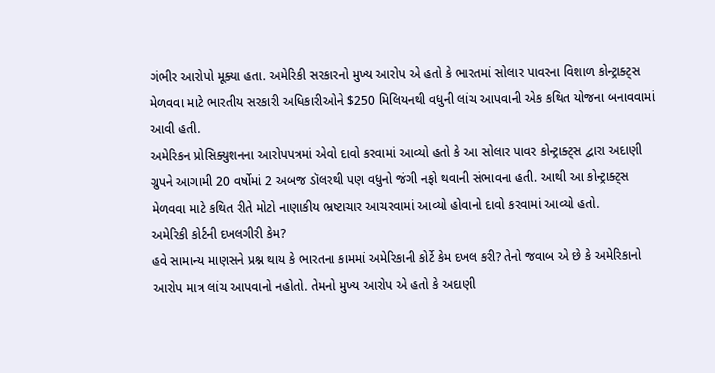ગંભીર આરોપો મૂક્યા હતા. અમેરિકી સરકારનો મુખ્ય આરોપ એ હતો કે ભારતમાં સોલાર પાવરના વિશાળ કોન્ટ્રાક્ટ્સ મેળવવા માટે ભારતીય સરકારી અધિકારીઓને $250 મિલિયનથી વધુની લાંચ આપવાની એક કથિત યોજના બનાવવામાં આવી હતી.
અમેરિકન પ્રોસિક્યુશનના આરોપપત્રમાં એવો દાવો કરવામાં આવ્યો હતો કે આ સોલાર પાવર કોન્ટ્રાક્ટ્સ દ્વારા અદાણી ગ્રુપને આગામી 20 વર્ષોમાં 2 અબજ ડૉલરથી પણ વધુનો જંગી નફો થવાની સંભાવના હતી. આથી આ કોન્ટ્રાક્ટ્સ મેળવવા માટે કથિત રીતે મોટો નાણાકીય ભ્રષ્ટાચાર આચરવામાં આવ્યો હોવાનો દાવો કરવામાં આવ્યો હતો.
અમેરિકી કોર્ટની દખલગીરી કેમ?
હવે સામાન્ય માણસને પ્રશ્ન થાય કે ભારતના કામમાં અમેરિકાની કોર્ટે કેમ દખલ કરી? તેનો જવાબ એ છે કે અમેરિકાનો આરોપ માત્ર લાંચ આપવાનો નહોતો. તેમનો મુખ્ય આરોપ એ હતો કે અદાણી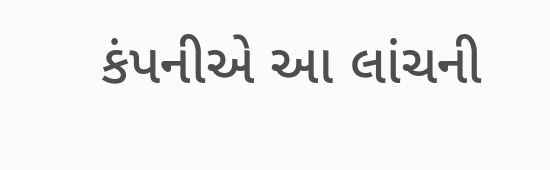કંપનીએ આ લાંચની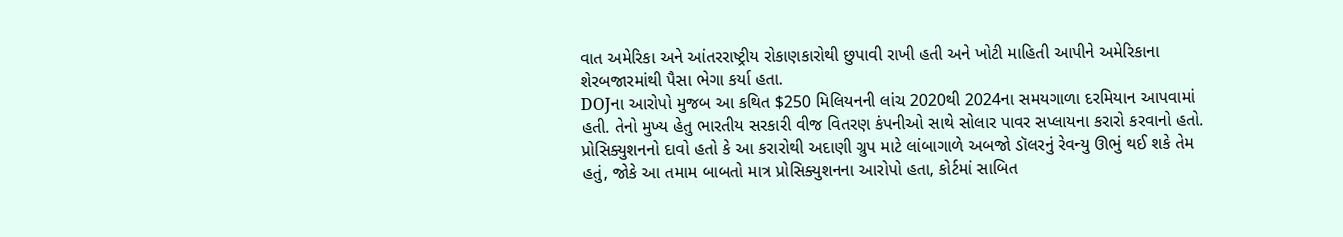વાત અમેરિકા અને આંતરરાષ્ટ્રીય રોકાણકારોથી છુપાવી રાખી હતી અને ખોટી માહિતી આપીને અમેરિકાના શેરબજારમાંથી પૈસા ભેગા કર્યા હતા.
DOJના આરોપો મુજબ આ કથિત $250 મિલિયનની લાંચ 2020થી 2024ના સમયગાળા દરમિયાન આપવામાં હતી. તેનો મુખ્ય હેતુ ભારતીય સરકારી વીજ વિતરણ કંપનીઓ સાથે સોલાર પાવર સપ્લાયના કરારો કરવાનો હતો. પ્રોસિક્યુશનનો દાવો હતો કે આ કરારોથી અદાણી ગ્રુપ માટે લાંબાગાળે અબજો ડૉલરનું રેવન્યુ ઊભું થઈ શકે તેમ હતું, જોકે આ તમામ બાબતો માત્ર પ્રોસિક્યુશનના આરોપો હતા, કોર્ટમાં સાબિત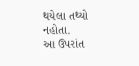થયેલા તથ્યો નહોતા.
આ ઉપરાંત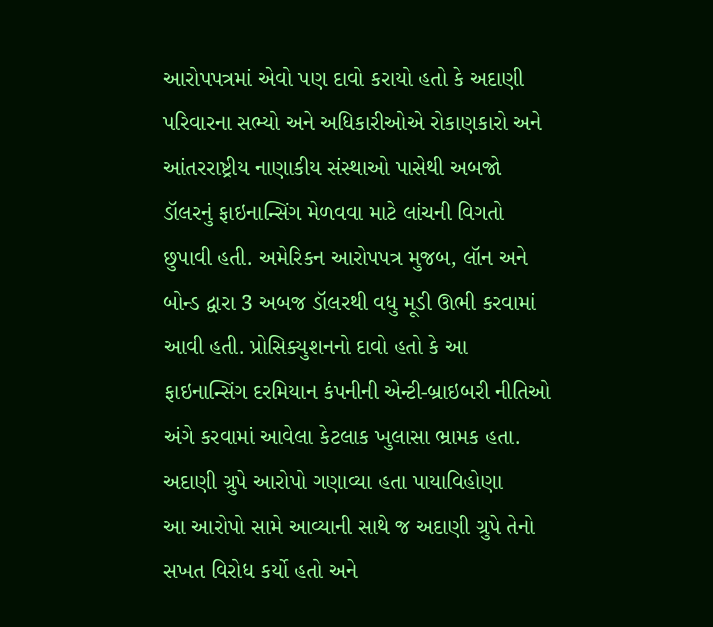આરોપપત્રમાં એવો પણ દાવો કરાયો હતો કે અદાણી પરિવારના સભ્યો અને અધિકારીઓએ રોકાણકારો અને આંતરરાષ્ટ્રીય નાણાકીય સંસ્થાઓ પાસેથી અબજો ડૉલરનું ફાઇનાન્સિંગ મેળવવા માટે લાંચની વિગતો છુપાવી હતી. અમેરિકન આરોપપત્ર મુજબ, લૉન અને બોન્ડ દ્વારા 3 અબજ ડૉલરથી વધુ મૂડી ઊભી કરવામાં આવી હતી. પ્રોસિક્યુશનનો દાવો હતો કે આ ફાઇનાન્સિંગ દરમિયાન કંપનીની એન્ટી-બ્રાઇબરી નીતિઓ અંગે કરવામાં આવેલા કેટલાક ખુલાસા ભ્રામક હતા.
અદાણી ગ્રુપે આરોપો ગણાવ્યા હતા પાયાવિહોણા
આ આરોપો સામે આવ્યાની સાથે જ અદાણી ગ્રુપે તેનો સખત વિરોધ કર્યો હતો અને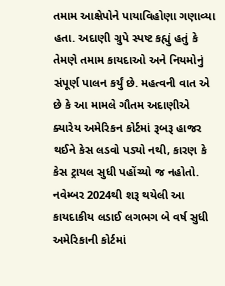તમામ આક્ષેપોને પાયાવિહોણા ગણાવ્યા હતા. અદાણી ગ્રુપે સ્પષ્ટ કહ્યું હતું કે તેમણે તમામ કાયદાઓ અને નિયમોનું સંપૂર્ણ પાલન કર્યું છે. મહત્વની વાત એ છે કે આ મામલે ગૌતમ અદાણીએ ક્યારેય અમેરિકન કોર્ટમાં રૂબરૂ હાજર થઈને કેસ લડવો પડ્યો નથી, કારણ કે કેસ ટ્રાયલ સુધી પહોંચ્યો જ નહોતો.
નવેમ્બર 2024થી શરૂ થયેલી આ કાયદાકીય લડાઈ લગભગ બે વર્ષ સુધી અમેરિકાની કોર્ટમાં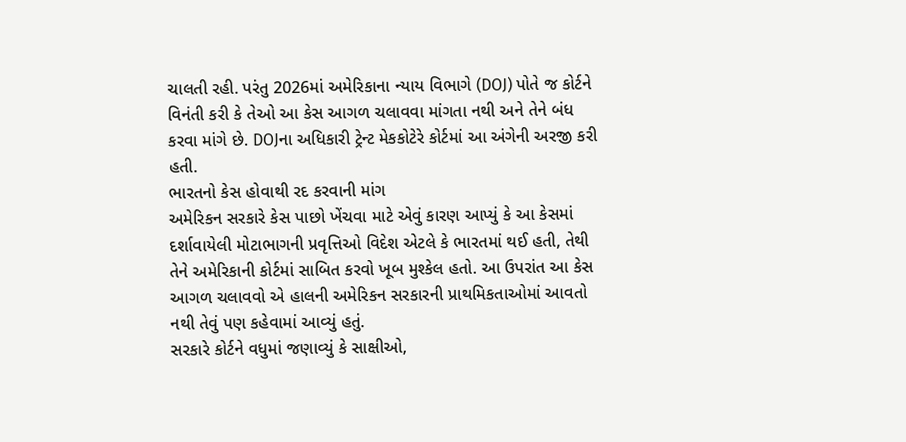ચાલતી રહી. પરંતુ 2026માં અમેરિકાના ન્યાય વિભાગે (DOJ) પોતે જ કોર્ટને વિનંતી કરી કે તેઓ આ કેસ આગળ ચલાવવા માંગતા નથી અને તેને બંધ કરવા માંગે છે. DOJના અધિકારી ટ્રેન્ટ મેકકોટેરે કોર્ટમાં આ અંગેની અરજી કરી હતી.
ભારતનો કેસ હોવાથી રદ કરવાની માંગ
અમેરિકન સરકારે કેસ પાછો ખેંચવા માટે એવું કારણ આપ્યું કે આ કેસમાં દર્શાવાયેલી મોટાભાગની પ્રવૃત્તિઓ વિદેશ એટલે કે ભારતમાં થઈ હતી, તેથી તેને અમેરિકાની કોર્ટમાં સાબિત કરવો ખૂબ મુશ્કેલ હતો. આ ઉપરાંત આ કેસ આગળ ચલાવવો એ હાલની અમેરિકન સરકારની પ્રાથમિકતાઓમાં આવતો નથી તેવું પણ કહેવામાં આવ્યું હતું.
સરકારે કોર્ટને વધુમાં જણાવ્યું કે સાક્ષીઓ,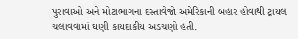પુરાવાઓ અને મોટાભાગના દસ્તાવેજો અમેરિકાની બહાર હોવાથી ટ્રાયલ ચલાવવામાં ઘણી કાયદાકીય અડચણો હતી.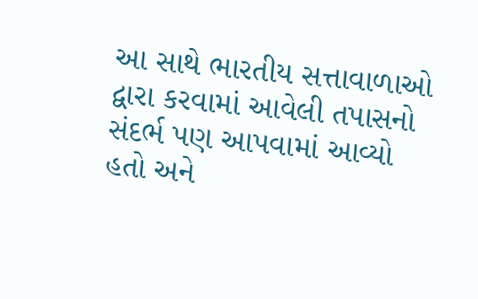આ સાથે ભારતીય સત્તાવાળાઓ દ્વારા કરવામાં આવેલી તપાસનો સંદર્ભ પણ આપવામાં આવ્યો હતો અને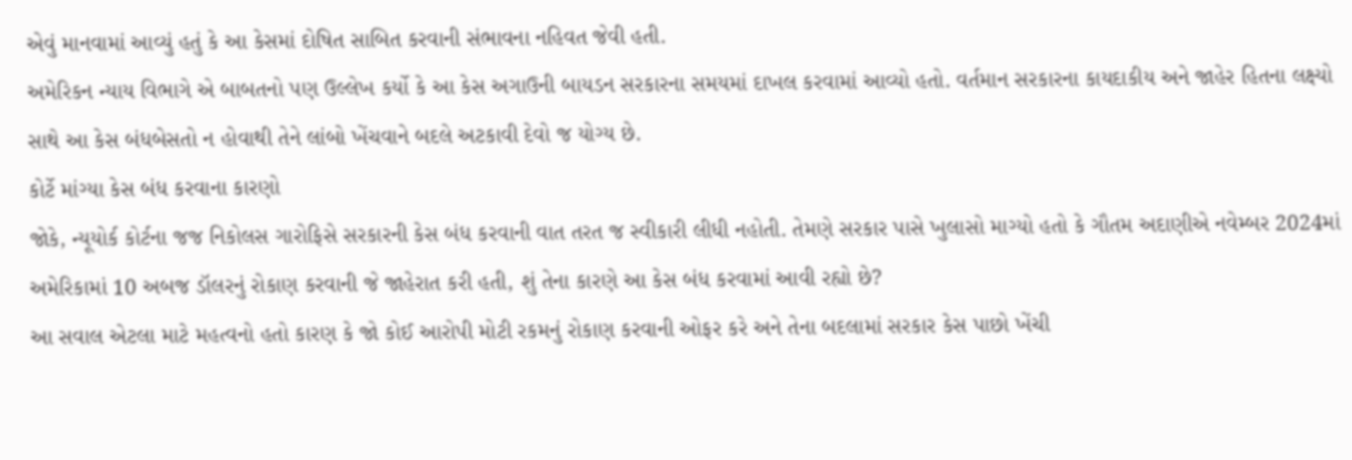એવું માનવામાં આવ્યું હતું કે આ કેસમાં દોષિત સાબિત કરવાની સંભાવના નહિવત જેવી હતી.
અમેરિકન ન્યાય વિભાગે એ બાબતનો પણ ઉલ્લેખ કર્યો કે આ કેસ અગાઉની બાયડન સરકારના સમયમાં દાખલ કરવામાં આવ્યો હતો. વર્તમાન સરકારના કાયદાકીય અને જાહેર હિતના લક્ષ્યો સાથે આ કેસ બંધબેસતો ન હોવાથી તેને લાંબો ખેંચવાને બદલે અટકાવી દેવો જ યોગ્ય છે.
કોર્ટે માંગ્યા કેસ બંધ કરવાના કારણો
જોકે, ન્યૂયોર્ક કોર્ટના જજ નિકોલસ ગારોફિસે સરકારની કેસ બંધ કરવાની વાત તરત જ સ્વીકારી લીધી નહોતી. તેમણે સરકાર પાસે ખુલાસો માગ્યો હતો કે ગૌતમ અદાણીએ નવેમ્બર 2024માં અમેરિકામાં 10 અબજ ડૉલરનું રોકાણ કરવાની જે જાહેરાત કરી હતી, શું તેના કારણે આ કેસ બંધ કરવામાં આવી રહ્યો છે?
આ સવાલ એટલા માટે મહત્વનો હતો કારણ કે જો કોઈ આરોપી મોટી રકમનું રોકાણ કરવાની ઓફર કરે અને તેના બદલામાં સરકાર કેસ પાછો ખેંચી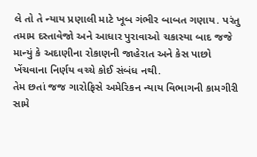લે તો તે ન્યાય પ્રણાલી માટે ખૂબ ગંભીર બાબત ગણાય. પરંતુ તમામ દસ્તાવેજો અને આધાર પુરાવાઓ ચકાસ્યા બાદ જજે માન્યું કે અદાણીના રોકાણની જાહેરાત અને કેસ પાછો ખેંચવાના નિર્ણય વચ્ચે કોઈ સંબંધ નથી.
તેમ છતાં જજ ગારોફિસે અમેરિકન ન્યાય વિભાગની કામગીરી સામે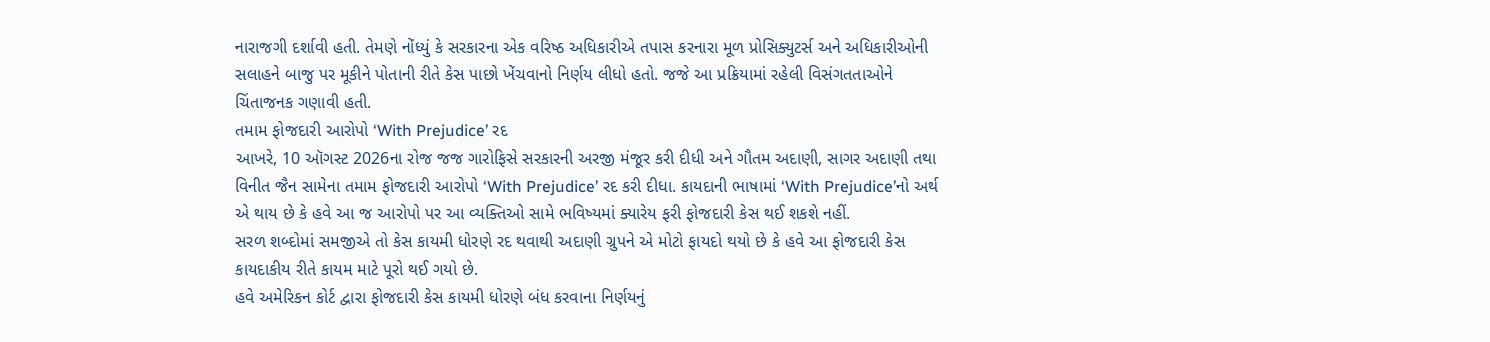નારાજગી દર્શાવી હતી. તેમણે નોંધ્યું કે સરકારના એક વરિષ્ઠ અધિકારીએ તપાસ કરનારા મૂળ પ્રોસિક્યુટર્સ અને અધિકારીઓની સલાહને બાજુ પર મૂકીને પોતાની રીતે કેસ પાછો ખેંચવાનો નિર્ણય લીધો હતો. જજે આ પ્રક્રિયામાં રહેલી વિસંગતતાઓને ચિંતાજનક ગણાવી હતી.
તમામ ફોજદારી આરોપો ‘With Prejudice’ રદ
આખરે, 10 ઑગસ્ટ 2026ના રોજ જજ ગારોફિસે સરકારની અરજી મંજૂર કરી દીધી અને ગૌતમ અદાણી, સાગર અદાણી તથા વિનીત જૈન સામેના તમામ ફોજદારી આરોપો ‘With Prejudice’ રદ કરી દીધા. કાયદાની ભાષામાં ‘With Prejudice’નો અર્થ એ થાય છે કે હવે આ જ આરોપો પર આ વ્યક્તિઓ સામે ભવિષ્યમાં ક્યારેય ફરી ફોજદારી કેસ થઈ શકશે નહીં.
સરળ શબ્દોમાં સમજીએ તો કેસ કાયમી ધોરણે રદ થવાથી અદાણી ગ્રુપને એ મોટો ફાયદો થયો છે કે હવે આ ફોજદારી કેસ કાયદાકીય રીતે કાયમ માટે પૂરો થઈ ગયો છે.
હવે અમેરિકન કોર્ટ દ્વારા ફોજદારી કેસ કાયમી ધોરણે બંધ કરવાના નિર્ણયનું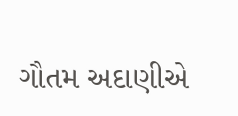ગૌતમ અદાણીએ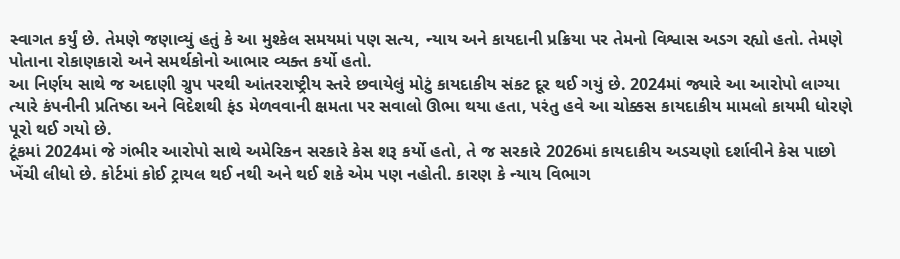સ્વાગત કર્યું છે. તેમણે જણાવ્યું હતું કે આ મુશ્કેલ સમયમાં પણ સત્ય, ન્યાય અને કાયદાની પ્રક્રિયા પર તેમનો વિશ્વાસ અડગ રહ્યો હતો. તેમણે પોતાના રોકાણકારો અને સમર્થકોનો આભાર વ્યક્ત કર્યો હતો.
આ નિર્ણય સાથે જ અદાણી ગ્રુપ પરથી આંતરરાષ્ટ્રીય સ્તરે છવાયેલું મોટું કાયદાકીય સંકટ દૂર થઈ ગયું છે. 2024માં જ્યારે આ આરોપો લાગ્યા ત્યારે કંપનીની પ્રતિષ્ઠા અને વિદેશથી ફંડ મેળવવાની ક્ષમતા પર સવાલો ઊભા થયા હતા, પરંતુ હવે આ ચોક્કસ કાયદાકીય મામલો કાયમી ધોરણે પૂરો થઈ ગયો છે.
ટૂંકમાં 2024માં જે ગંભીર આરોપો સાથે અમેરિકન સરકારે કેસ શરૂ કર્યો હતો, તે જ સરકારે 2026માં કાયદાકીય અડચણો દર્શાવીને કેસ પાછો ખેંચી લીધો છે. કોર્ટમાં કોઈ ટ્રાયલ થઈ નથી અને થઈ શકે એમ પણ નહોતી. કારણ કે ન્યાય વિભાગ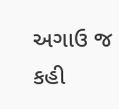અગાઉ જ કહી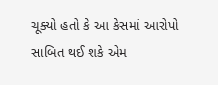ચૂક્યો હતો કે આ કેસમાં આરોપો સાબિત થઈ શકે એમ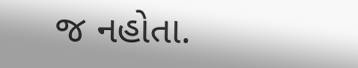જ નહોતા.